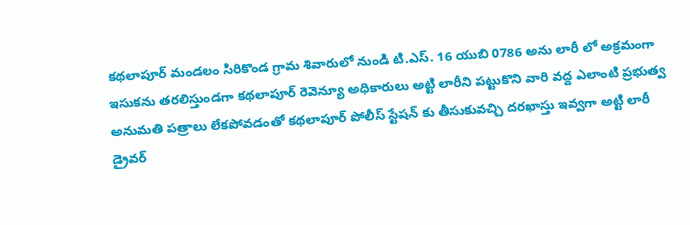కథలాపూర్ మండలం సిరికొండ గ్రామ శివారులో నుండి టి.ఎస్. 16 యుబి 0786 అను లారీ లో అక్రమంగా ఇసుకను తరలిస్తుండగా కథలాపూర్ రెవెన్యూ అధికారులు అట్టి లారీని పట్టుకొని వారి వద్ద ఎలాంటి ప్రభుత్వ అనుమతి పత్రాలు లేకపోవడంతో కథలాపూర్ పోలీస్ స్టేషన్ కు తీసుకువచ్చి దరఖాస్తు ఇవ్వగా అట్టి లారీ డ్రైవర్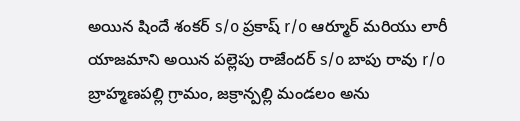అయిన షిందే శంకర్ s/o ప్రకాష్ r/o ఆర్మూర్ మరియు లారీ యాజమాని అయిన పల్లెపు రాజేందర్ s/o బాపు రావు r/o బ్రాహ్మణపల్లి గ్రామం, జక్రాన్పల్లి మండలం అను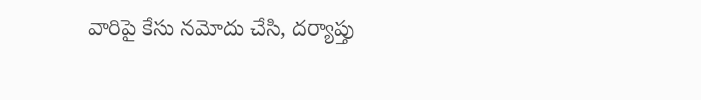వారిపై కేసు నమోదు చేసి, దర్యాప్తు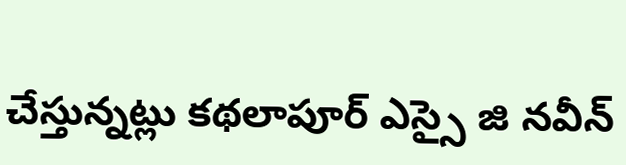చేస్తున్నట్లు కథలాపూర్ ఎస్సై జి నవీన్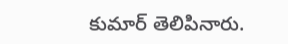కుమార్ తెలిపినారు.